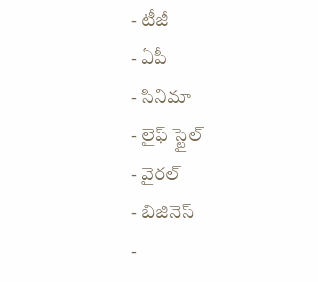- టీజీ
- ఏపీ
- సినిమా
- లైఫ్ స్టైల్
- వైరల్
- బిజినెస్
-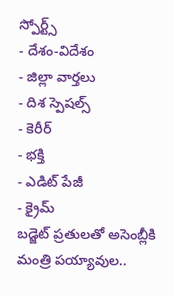స్పోర్ట్స్
- దేశం-విదేశం
- జిల్లా వార్తలు
- దిశ స్పెషల్స్
- కెరీర్
- భక్తి
- ఎడిట్ పేజీ
- క్రైమ్
బడ్జెట్ ప్రతులతో అసెంబ్లీకి మంత్రి పయ్యావుల..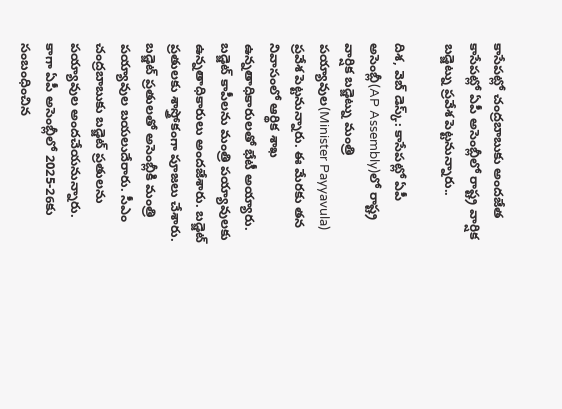కాసేపట్లో చంద్రబాబుకు అందజేత
కాసేపట్లో ఏపీ అసెంబ్లీలో రాష్ట్ర వార్షిక బడ్జెట్ను ప్రవేశ పెట్టనున్నారు..

దిశ, వెబ్ డెస్క్: కాసేపట్లో ఏపీ అసెంబ్లీ(AP Assembly)లో రాష్ట్ర వార్షిక బడ్జెట్ను మంత్రి పయ్యావుల(Minister Payyavula) ప్రవేశ పెట్టనున్నారు. ఈ మేరకు తన నివాసంలో ఆర్థిక శాఖ ఉన్నతాధికారులతో భేటీ అయ్యారు. బడ్జెట్ కాపీలను మంత్రి పయ్యావులకు ఉన్నతాధికారులు అందజేశారు. బడ్జెట్ ప్రతులకు శాస్త్రోకంగా పూజలు చేశారు. బడ్జెట్ ప్రతులతో అసెంబ్లీకి మంత్రి పయ్యావుల బయలుదేరారు. సీఎం చంద్రబాబుకు బడ్జెట్ ప్రతులను పయ్యావుల అందచేయనున్నారు.
కాగా ఏపీ అసెంబ్లీలో 2025-26కు సంబంధించిన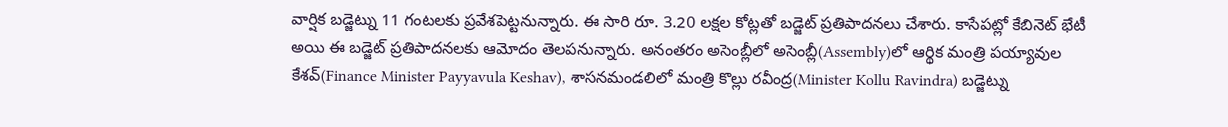వార్షిక బడ్జెట్ను 11 గంటలకు ప్రవేశపెట్టనున్నారు. ఈ సారి రూ. 3.20 లక్షల కోట్లతో బడ్జెట్ ప్రతిపాదనలు చేశారు. కాసేపట్లో కేబినెట్ భేటీ అయి ఈ బడ్జెట్ ప్రతిపాదనలకు ఆమోదం తెలపనున్నారు. అనంతరం అసెంబ్లీలో అసెంబ్లీ(Assembly)లో ఆర్థిక మంత్రి పయ్యావుల కేశవ్(Finance Minister Payyavula Keshav), శాసనమండలిలో మంత్రి కొల్లు రవీంద్ర(Minister Kollu Ravindra) బడ్జెట్ను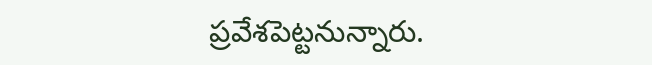ప్రవేశపెట్టనున్నారు.